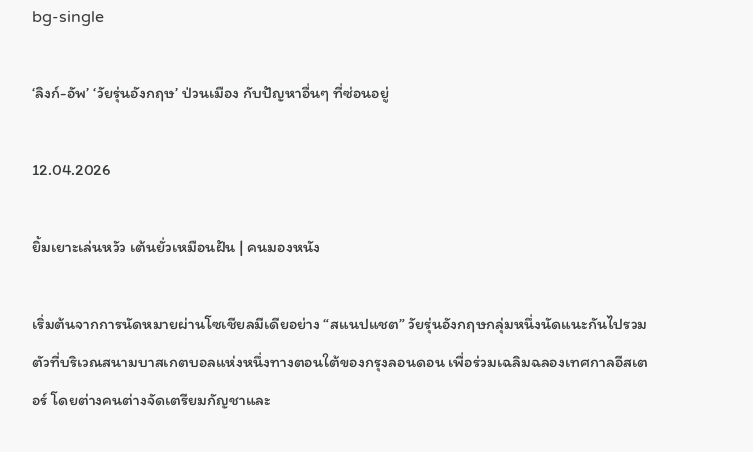bg-single

‘ลิงก์-อัพ’ ‘วัยรุ่นอังกฤษ’ ป่วนเมือง กับปัญหาอื่นๆ ที่ซ่อนอยู่

12.04.2026

ยิ้มเยาะเล่นหวัว เต้นยั่วเหมือนฝัน | คนมองหนัง

เริ่มต้นจากการนัดหมายผ่านโซเชียลมีเดียอย่าง “สแนปแชต” วัยรุ่นอังกฤษกลุ่มหนึ่งนัดแนะกันไปรวมตัวที่บริเวณสนามบาสเกตบอลแห่งหนึ่งทางตอนใต้ของกรุงลอนดอน เพื่อร่วมเฉลิมฉลองเทศกาลอีสเตอร์ โดยต่างคนต่างจัดเตรียมกัญชาและ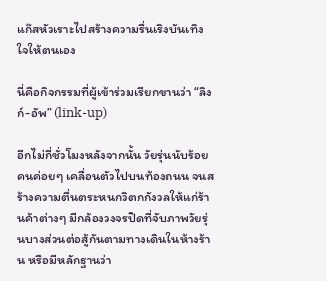แก๊สหัวเราะไปสร้างความรื่นเริงบันเทิงใจให้ตนเอง

นี่คือกิจกรรมที่ผู้เข้าร่วมเรียกขานว่า “ลิงก์-อัพ” (link-up)

อีกไม่กี่ชั่วโมงหลังจากนั้น วัยรุ่นนับร้อยคนค่อยๆ เคลื่อนตัวไปบนท้องถนน จนสร้างความตื่นตระหนกวิตกกังวลให้แก่ร้านค้าต่างๆ มีกล้องวงจรปิดที่จับภาพวัยรุ่นบางส่วนต่อสู้กันตามทางเดินในห้างร้าน หรือมีหลักฐานว่า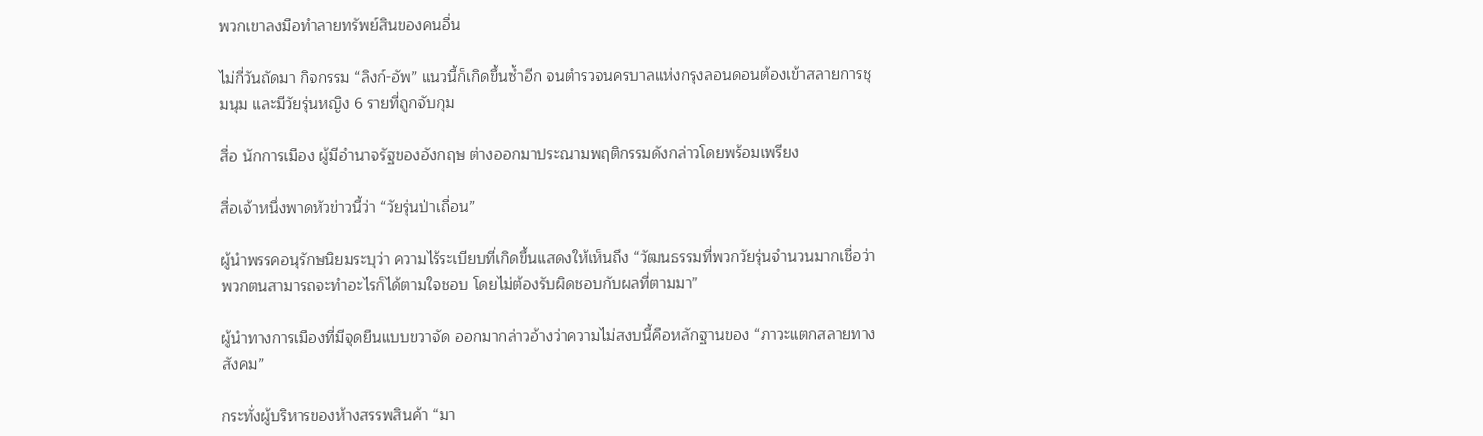พวกเขาลงมือทำลายทรัพย์สินของคนอื่น

ไม่กี่วันถัดมา กิจกรรม “ลิงก์-อัพ” แนวนี้ก็เกิดขึ้นซ้ำอีก จนตำรวจนครบาลแห่งกรุงลอนดอนต้องเข้าสลายการชุมนุม และมีวัยรุ่นหญิง 6 รายที่ถูกจับกุม

สื่อ นักการเมือง ผู้มีอำนาจรัฐของอังกฤษ ต่างออกมาประณามพฤติกรรมดังกล่าวโดยพร้อมเพรียง

สื่อเจ้าหนึ่งพาดหัวข่าวนี้ว่า “วัยรุ่นป่าเถื่อน”

ผู้นำพรรคอนุรักษนิยมระบุว่า ความไร้ระเบียบที่เกิดขึ้นแสดงให้เห็นถึง “วัฒนธรรมที่พวกวัยรุ่นจำนวนมากเชื่อว่าพวกตนสามารถจะทำอะไรก็ได้ตามใจชอบ โดยไม่ต้องรับผิดชอบกับผลที่ตามมา”

ผู้นำทางการเมืองที่มีจุดยืนแบบขวาจัด ออกมากล่าวอ้างว่าความไม่สงบนี้คือหลักฐานของ “ภาวะแตกสลายทางสังคม”

กระทั่งผู้บริหารของห้างสรรพสินค้า “มา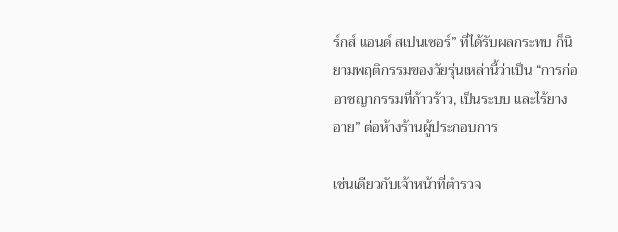ร์กส์ แอนด์ สเปนเซอร์” ที่ได้รับผลกระทบ ก็นิยามพฤติกรรมของวัยรุ่นเหล่านี้ว่าเป็น “การก่ออาชญากรรมที่ก้าวร้าว, เป็นระบบ และไร้ยางอาย” ต่อห้างร้านผู้ประกอบการ

เช่นเดียวกับเจ้าหน้าที่ตำรวจ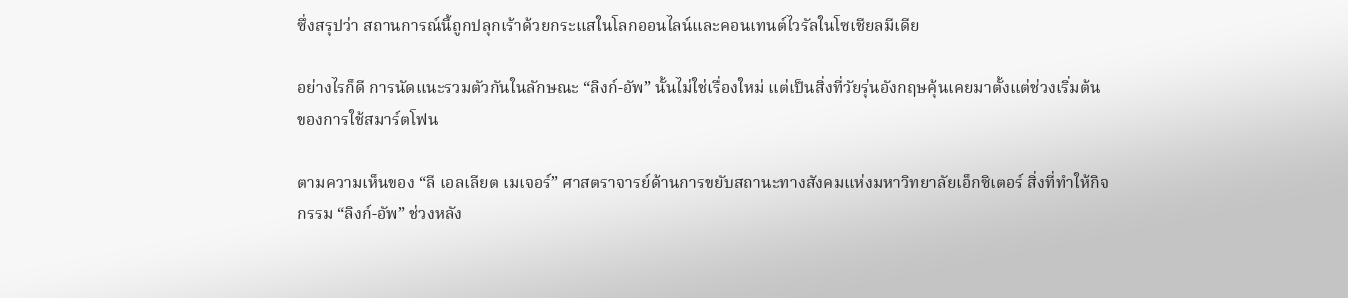ซึ่งสรุปว่า สถานการณ์นี้ถูกปลุกเร้าด้วยกระแสในโลกออนไลน์และคอนเทนต์ไวรัลในโซเชียลมีเดีย

อย่างไรก็ดี การนัดแนะรวมตัวกันในลักษณะ “ลิงก์-อัพ” นั้นไม่ใช่เรื่องใหม่ แต่เป็นสิ่งที่วัยรุ่นอังกฤษคุ้นเคยมาตั้งแต่ช่วงเริ่มต้นของการใช้สมาร์ตโฟน

ตามความเห็นของ “ลี เอลเลียต เมเจอร์” ศาสตราจารย์ด้านการขยับสถานะทางสังคมแห่งมหาวิทยาลัยเอ็กซิเตอร์ สิ่งที่ทำให้กิจกรรม “ลิงก์-อัพ” ช่วงหลัง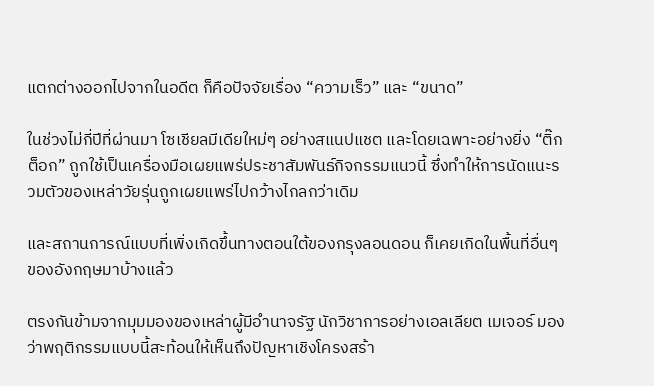แตกต่างออกไปจากในอดีต ก็คือปัจจัยเรื่อง “ความเร็ว” และ “ขนาด”

ในช่วงไม่กี่ปีที่ผ่านมา โซเชียลมีเดียใหม่ๆ อย่างสแนปแชต และโดยเฉพาะอย่างยิ่ง “ติ๊กต็อก” ถูกใช้เป็นเครื่องมือเผยแพร่ประชาสัมพันธ์กิจกรรมแนวนี้ ซึ่งทำให้การนัดแนะรวมตัวของเหล่าวัยรุ่นถูกเผยแพร่ไปกว้างไกลกว่าเดิม

และสถานการณ์แบบที่เพิ่งเกิดขึ้นทางตอนใต้ของกรุงลอนดอน ก็เคยเกิดในพื้นที่อื่นๆ ของอังกฤษมาบ้างแล้ว

ตรงกันข้ามจากมุมมองของเหล่าผู้มีอำนาจรัฐ นักวิชาการอย่างเอลเลียต เมเจอร์ มองว่าพฤติกรรมแบบนี้สะท้อนให้เห็นถึงปัญหาเชิงโครงสร้า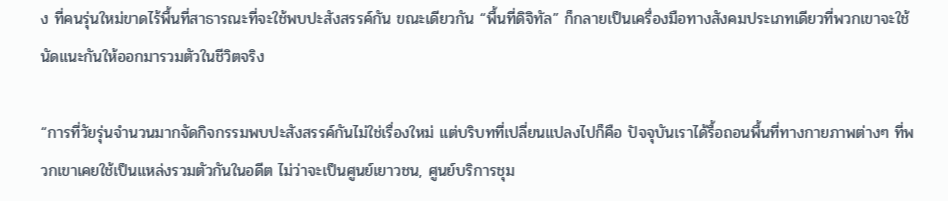ง ที่คนรุ่นใหม่ขาดไร้พื้นที่สาธารณะที่จะใช้พบปะสังสรรค์กัน ขณะเดียวกัน “พื้นที่ดิจิทัล” ก็กลายเป็นเครื่องมือทางสังคมประเภทเดียวที่พวกเขาจะใช้นัดแนะกันให้ออกมารวมตัวในชีวิตจริง

“การที่วัยรุ่นจำนวนมากจัดกิจกรรมพบปะสังสรรค์กันไม่ใช่เรื่องใหม่ แต่บริบทที่เปลี่ยนแปลงไปก็คือ ปัจจุบันเราได้รื้อถอนพื้นที่ทางกายภาพต่างๆ ที่พวกเขาเคยใช้เป็นแหล่งรวมตัวกันในอดีต ไม่ว่าจะเป็นศูนย์เยาวชน, ศูนย์บริการชุม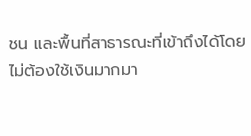ชน และพื้นที่สาธารณะที่เข้าถึงได้โดยไม่ต้องใช้เงินมากมา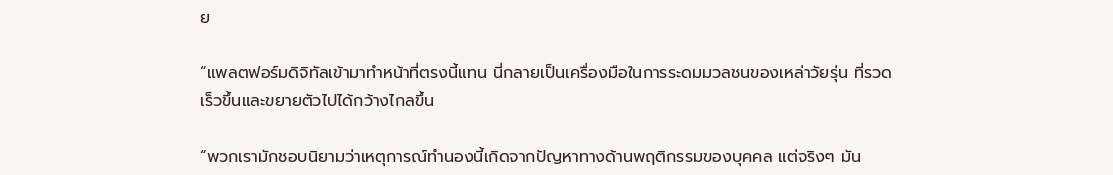ย

“แพลตฟอร์มดิจิทัลเข้ามาทำหน้าที่ตรงนี้แทน นี่กลายเป็นเครื่องมือในการระดมมวลชนของเหล่าวัยรุ่น ที่รวดเร็วขึ้นและขยายตัวไปได้กว้างไกลขึ้น

“พวกเรามักชอบนิยามว่าเหตุการณ์ทำนองนี้เกิดจากปัญหาทางด้านพฤติกรรมของบุคคล แต่จริงๆ มัน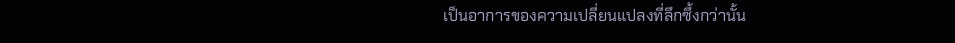เป็นอาการของความเปลี่ยนแปลงที่ลึกซึ้งกว่านั้น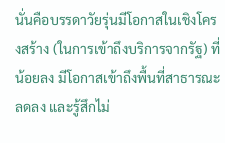นั่นคือบรรดาวัยรุ่นมีโอกาสในเชิงโครงสร้าง (ในการเข้าถึงบริการจากรัฐ) ที่น้อยลง มีโอกาสเข้าถึงพื้นที่สาธารณะลดลง และรู้สึกไม่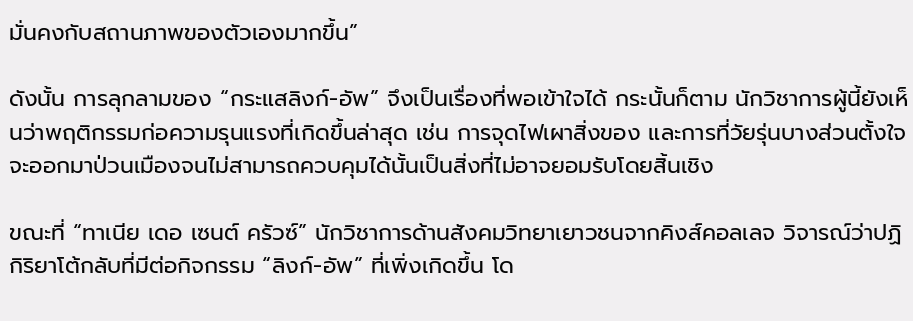มั่นคงกับสถานภาพของตัวเองมากขึ้น”

ดังนั้น การลุกลามของ “กระแสลิงก์-อัพ” จึงเป็นเรื่องที่พอเข้าใจได้ กระนั้นก็ตาม นักวิชาการผู้นี้ยังเห็นว่าพฤติกรรมก่อความรุนแรงที่เกิดขึ้นล่าสุด เช่น การจุดไฟเผาสิ่งของ และการที่วัยรุ่นบางส่วนตั้งใจจะออกมาป่วนเมืองจนไม่สามารถควบคุมได้นั้นเป็นสิ่งที่ไม่อาจยอมรับโดยสิ้นเชิง

ขณะที่ “ทาเนีย เดอ เซนต์ ครัวซ์” นักวิชาการด้านสังคมวิทยาเยาวชนจากคิงส์คอลเลจ วิจารณ์ว่าปฏิกิริยาโต้กลับที่มีต่อกิจกรรม “ลิงก์-อัพ” ที่เพิ่งเกิดขึ้น โด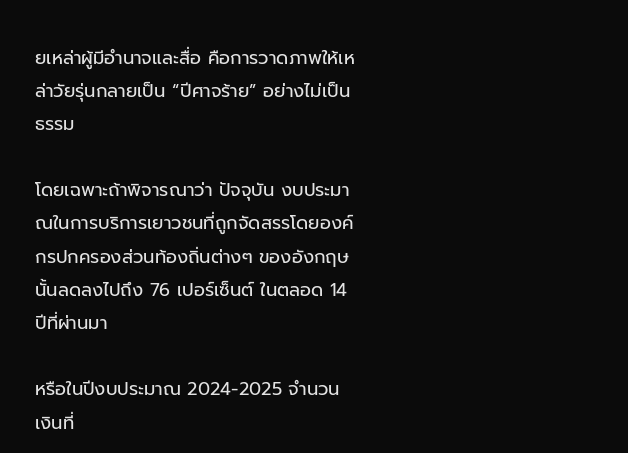ยเหล่าผู้มีอำนาจและสื่อ คือการวาดภาพให้เหล่าวัยรุ่นกลายเป็น “ปีศาจร้าย” อย่างไม่เป็นธรรม

โดยเฉพาะถ้าพิจารณาว่า ปัจจุบัน งบประมาณในการบริการเยาวชนที่ถูกจัดสรรโดยองค์กรปกครองส่วนท้องถิ่นต่างๆ ของอังกฤษนั้นลดลงไปถึง 76 เปอร์เซ็นต์ ในตลอด 14 ปีที่ผ่านมา

หรือในปีงบประมาณ 2024-2025 จำนวนเงินที่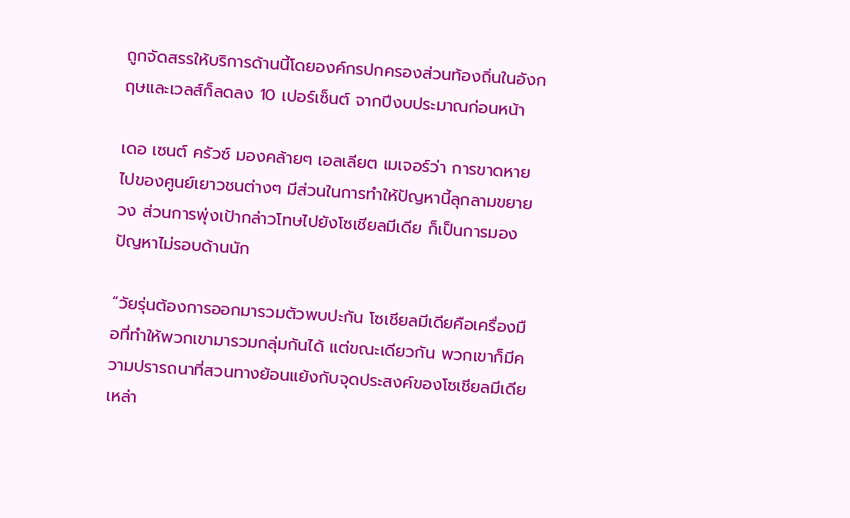ถูกจัดสรรให้บริการด้านนี้โดยองค์กรปกครองส่วนท้องถิ่นในอังกฤษและเวลส์ก็ลดลง 10 เปอร์เซ็นต์ จากปีงบประมาณก่อนหน้า

เดอ เซนต์ ครัวซ์ มองคล้ายๆ เอลเลียต เมเจอร์ว่า การขาดหายไปของศูนย์เยาวชนต่างๆ มีส่วนในการทำให้ปัญหานี้ลุกลามขยายวง ส่วนการพุ่งเป้ากล่าวโทษไปยังโซเชียลมีเดีย ก็เป็นการมองปัญหาไม่รอบด้านนัก

“วัยรุ่นต้องการออกมารวมตัวพบปะกัน โซเชียลมีเดียคือเครื่องมือที่ทำให้พวกเขามารวมกลุ่มกันได้ แต่ขณะเดียวกัน พวกเขาก็มีความปรารถนาที่สวนทางย้อนแย้งกับจุดประสงค์ของโซเชียลมีเดียเหล่า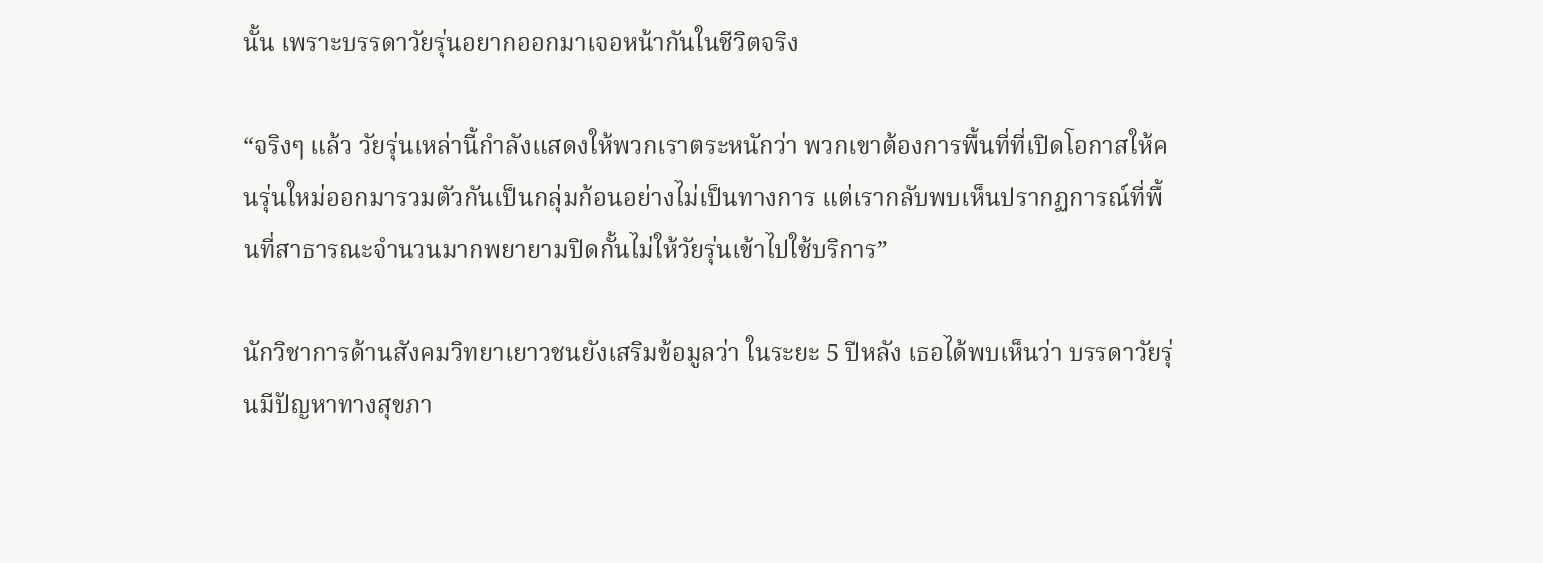นั้น เพราะบรรดาวัยรุ่นอยากออกมาเจอหน้ากันในชีวิตจริง

“จริงๆ แล้ว วัยรุ่นเหล่านี้กำลังแสดงให้พวกเราตระหนักว่า พวกเขาต้องการพื้นที่ที่เปิดโอกาสให้คนรุ่นใหม่ออกมารวมตัวกันเป็นกลุ่มก้อนอย่างไม่เป็นทางการ แต่เรากลับพบเห็นปรากฏการณ์ที่พื้นที่สาธารณะจำนวนมากพยายามปิดกั้นไม่ให้วัยรุ่นเข้าไปใช้บริการ”

นักวิชาการด้านสังคมวิทยาเยาวชนยังเสริมข้อมูลว่า ในระยะ 5 ปีหลัง เธอได้พบเห็นว่า บรรดาวัยรุ่นมีปัญหาทางสุขภา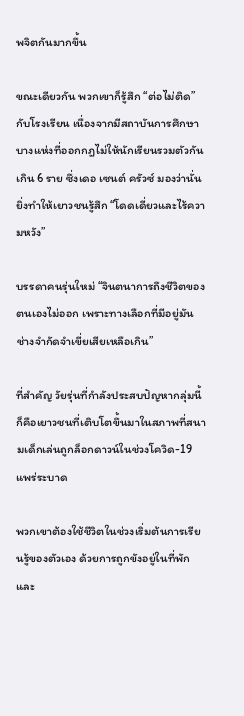พจิตกันมากขึ้น

ขณะเดียวกัน พวกเขาก็รู้สึก “ต่อไม่ติด” กับโรงเรียน เนื่องจากมีสถาบันการศึกษาบางแห่งที่ออกกฎไม่ให้นักเรียนรวมตัวกันเกิน 6 ราย ซึ่งเดอ เซนต์ ครัวซ์ มองว่านั่นยิ่งทำให้เยาวชนรู้สึก “โดดเดี่ยวและไร้ความหวัง”

บรรดาคนรุ่นใหม่ “จินตนาการถึงชีวิตของตนเองไม่ออก เพราะทางเลือกที่มีอยู่มันช่างจำกัดจำเขี่ยเสียเหลือเกิน”

ที่สำคัญ วัยรุ่นที่กำลังประสบปัญหากลุ่มนี้ ก็คือเยาวชนที่เติบโตขึ้นมาในสภาพที่สนามเด็กเล่นถูกล็อกดาวน์ในช่วงโควิด-19 แพร่ระบาด

พวกเขาต้องใช้ชีวิตในช่วงเริ่มต้นการเรียนรู้ของตัวเอง ด้วยการถูกขังอยู่ในที่พักและ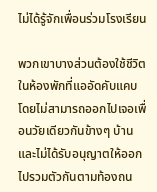ไม่ได้รู้จักเพื่อนร่วมโรงเรียน

พวกเขาบางส่วนต้องใช้ชีวิตในห้องพักที่แออัดคับแคบ โดยไม่สามารถออกไปเจอเพื่อนวัยเดียวกันข้างๆ บ้าน และไม่ได้รับอนุญาตให้ออกไปรวมตัวกันตามท้องถน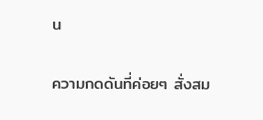น

ความกดดันที่ค่อยๆ สั่งสม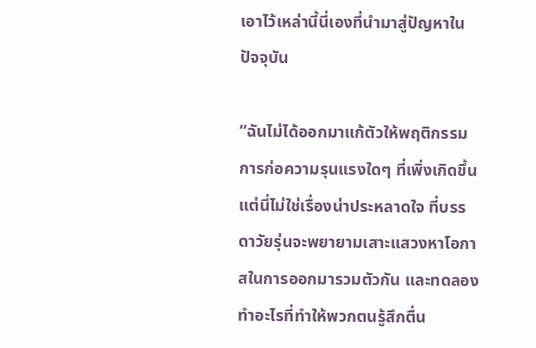เอาไว้เหล่านี้นี่เองที่นำมาสู่ปัญหาในปัจจุบัน

“ฉันไม่ได้ออกมาแก้ตัวให้พฤติกรรมการก่อความรุนแรงใดๆ ที่เพิ่งเกิดขึ้น แต่นี่ไม่ใช่เรื่องน่าประหลาดใจ ที่บรรดาวัยรุ่นจะพยายามเสาะแสวงหาโอกาสในการออกมารวมตัวกัน และทดลองทำอะไรที่ทำให้พวกตนรู้สึกตื่น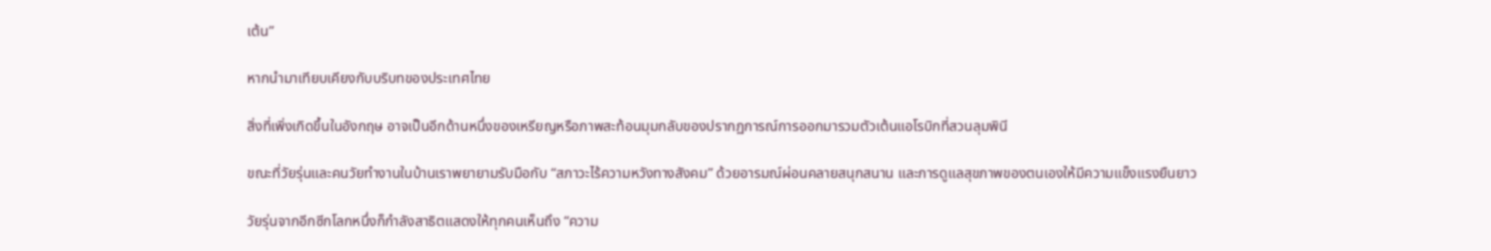เต้น”

หากนำมาเทียบเคียงกับบริบทของประเทศไทย

สิ่งที่เพิ่งเกิดขึ้นในอังกฤษ อาจเป็นอีกด้านหนึ่งของเหรียญหรือภาพสะท้อนมุมกลับของปรากฏการณ์การออกมารวมตัวเต้นแอโรบิกที่สวนลุมพินี

ขณะที่วัยรุ่นและคนวัยทำงานในบ้านเราพยายามรับมือกับ “สภาวะไร้ความหวังทางสังคม” ด้วยอารมณ์ผ่อนคลายสนุกสนาน และการดูแลสุขภาพของตนเองให้มีความแข็งแรงยืนยาว

วัยรุ่นจากอีกซีกโลกหนึ่งก็กำลังสาธิตแสดงให้ทุกคนเห็นถึง “ความ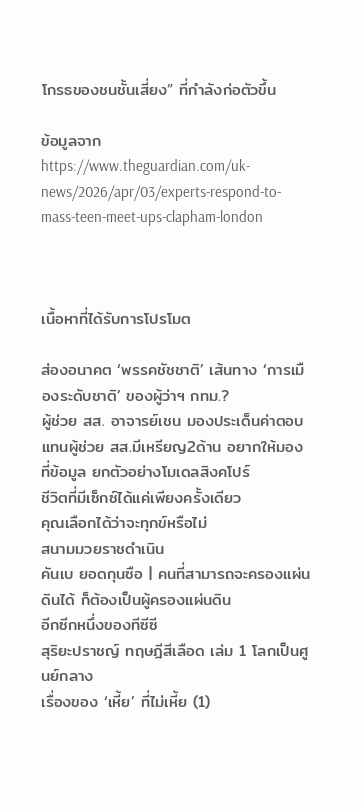โกรธของชนชั้นเสี่ยง” ที่กำลังก่อตัวขึ้น

ข้อมูลจาก https://www.theguardian.com/uk-news/2026/apr/03/experts-respond-to-mass-teen-meet-ups-clapham-london



เนื้อหาที่ได้รับการโปรโมต

ส่องอนาคต ‘พรรคชัชชาติ’ เส้นทาง ‘การเมืองระดับชาติ’ ของผู้ว่าฯ กทม.?
ผู้ช่วย สส. อาจารย์เชน มองประเด็นค่าตอบแทนผู้ช่วย สส.มีเหรียญ2ด้าน อยากให้มองที่ข้อมูล ยกตัวอย่างโมเดลสิงคโปร์
ชีวิตที่มีเซ็กซ์ได้แค่เพียงครั้งเดียว
คุณเลือกได้ว่าจะทุกข์หรือไม่
สนามมวยราชดำเนิน
คันเบ ยอดกุนซือ | คนที่สามารถจะครองแผ่นดินได้ ก็ต้องเป็นผู้ครองแผ่นดิน
อีกซีกหนึ่งของทีซีซี
สุริยะปราชญ์ ทฤษฎีสีเลือด เล่ม 1 โลกเป็นศูนย์กลาง
เรื่องของ ‘เหี้ย’ ที่ไม่เหี้ย (1)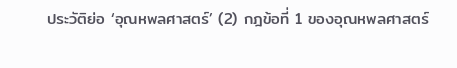ประวัติย่อ ‘อุณหพลศาสตร์’ (2) กฎข้อที่ 1 ของอุณหพลศาสตร์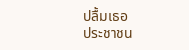ปลื้มเธอ
ประชาชน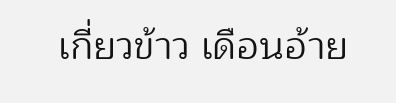เกี่ยวข้าว เดือนอ้าย